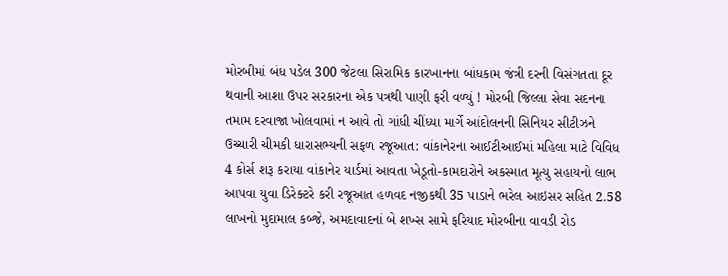મોરબીમાં બંધ પડેલ 300 જેટલા સિરામિક કારખાનના બાંધકામ જંત્રી દરની વિસંગતતા દૂર થવાની આશા ઉપર સરકારના એક પત્રથી પાણી ફરી વળ્યું ! મોરબી જિલ્લા સેવા સદનના તમામ દરવાજા ખોલવામાં ન આવે તો ગાંધી ચીંધ્યા માર્ગે આંદોલનની સિનિયર સીટીઝને ઉચ્ચારી ચીમકી ધારાસભ્યની સફળ રજૂઆત: વાંકાનેરના આઈટીઆઈમાં મહિલા માટે વિવિધ 4 કોર્સ શરૂ કરાયા વાંકાનેર યાર્ડમાં આવતા ખેડૂતો-કામદારોને અકસ્માત મૂત્યુ સહાયનો લાભ આપવા યુવા ડિરેક્ટરે કરી રજૂઆત હળવદ નજીકથી 35 પાડાને ભરેલ આઇસર સહિત 2.58 લાખનો મુદામાલ કબ્જે, અમદાવાદનાં બે શખ્સ સામે ફરિયાદ મોરબીના વાવડી રોડ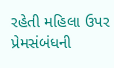રહેતી મહિલા ઉપર પ્રેમસંબંધની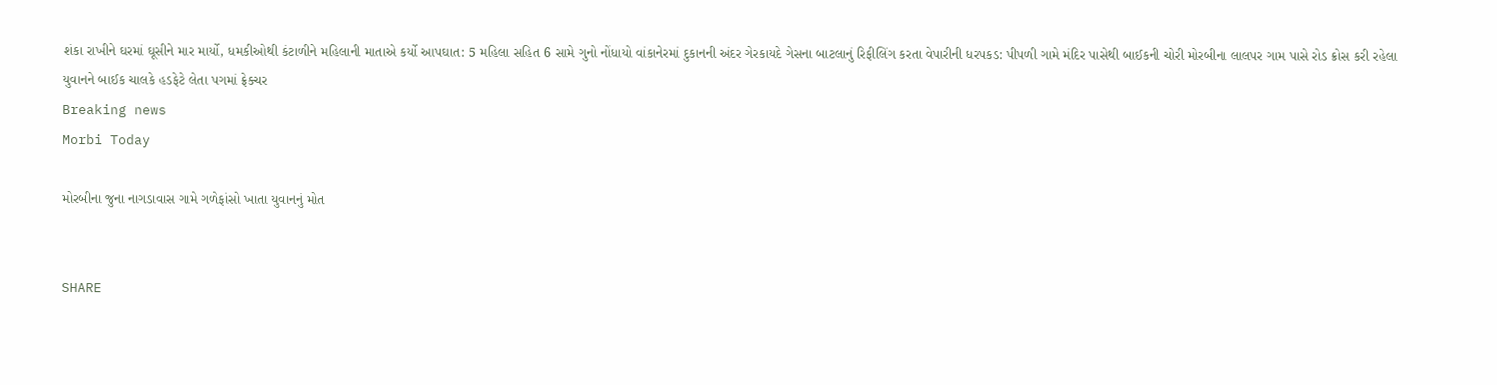શંકા રાખીને ઘરમાં ઘૂસીને માર માર્યો, ધમકીઓથી કંટાળીને મહિલાની માતાએ કર્યો આપઘાત: 5 મહિલા સહિત 6 સામે ગુનો નોંધાયો વાંકાનેરમાં દુકાનની અંદર ગેરકાયદે ગેસના બાટલાનું રિફીલિંગ કરતા વેપારીની ધરપકડ: પીપળી ગામે મંદિર પાસેથી બાઈકની ચોરી મોરબીના લાલપર ગામ પાસે રોડ ક્રોસ કરી રહેલા યુવાનને બાઈક ચાલકે હડફેટે લેતા પગમાં ફ્રેક્ચર
Breaking news
Morbi Today

મોરબીના જુના નાગડાવાસ ગામે ગળેફાંસો ખાતા યુવાનનું મોત


SHARE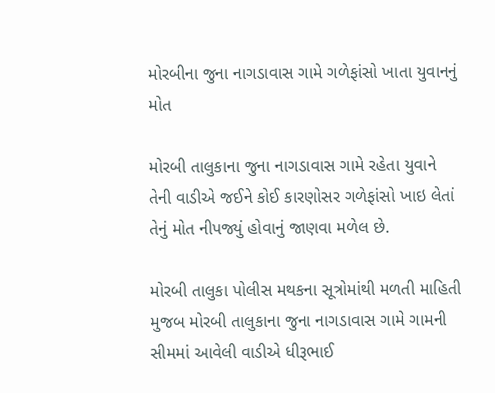મોરબીના જુના નાગડાવાસ ગામે ગળેફાંસો ખાતા યુવાનનું મોત

મોરબી તાલુકાના જુના નાગડાવાસ ગામે રહેતા યુવાને તેની વાડીએ જઈને કોઈ કારણોસર ગળેફાંસો ખાઇ લેતાં તેનું મોત નીપજ્યું હોવાનું જાણવા મળેલ છે.

મોરબી તાલુકા પોલીસ મથકના સૂત્રોમાંથી મળતી માહિતી મુજબ મોરબી તાલુકાના જુના નાગડાવાસ ગામે ગામની સીમમાં આવેલી વાડીએ ધીરૂભાઈ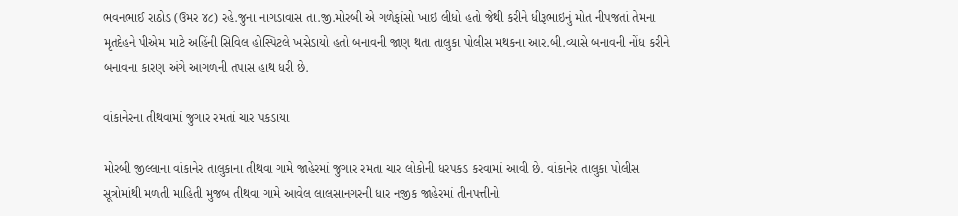ભવનભાઈ રાઠોડ (ઉમર ૪૮) રહે.જુના નાગડાવાસ તા.જી.મોરબી એ ગળેફાંસો ખાઇ લીધો હતો જેથી કરીને ધીરૂભાઇનું મોત નીપજતાં તેમના મૃતદેહને પીએમ માટે અહિંની સિવિલ હોસ્પિટલે ખસેડાયો હતો બનાવની જાણ થતા તાલુકા પોલીસ મથકના આર.બી.વ્યાસે બનાવની નોંધ કરીને બનાવના કારણ અંગે આગળની તપાસ હાથ ધરી છે.

વાંકાનેરના તીથવામાં જુગાર રમતાં ચાર પકડાયા

મોરબી જીલ્લાના વાંકાનેર તાલુકાના તીથવા ગામે જાહેરમાં જુગાર રમતા ચાર લોકોની ધરપકડ કરવામાં આવી છે. વાંકાનેર તાલુકા પોલીસ સૂત્રોમાંથી મળતી માહિતી મુજબ તીથવા ગામે આવેલ લાલસાનગરની ધાર નજીક જાહેરમાં તીનપત્તીનો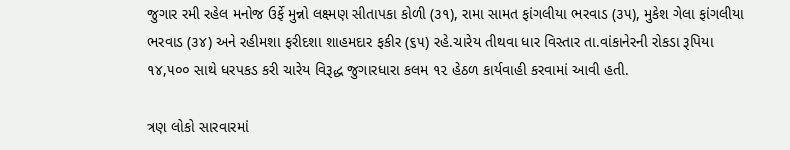જુગાર રમી રહેલ મનોજ ઉર્ફે મુન્નો લક્ષ્મણ સીતાપકા કોળી (૩૧), રામા સામત ફાંગલીયા ભરવાડ (૩૫), મુકેશ ગેલા ફાંગલીયા ભરવાડ (૩૪) અને રહીમશા ફરીદશા શાહમદાર ફકીર (૬૫) રહે.ચારેય તીથવા ધાર વિસ્તાર તા.વાંકાનેરની રોકડા રૂપિયા ૧૪,૫૦૦ સાથે ધરપકડ કરી ચારેય વિરૂદ્ધ જુગારધારા કલમ ૧૨ હેઠળ કાર્યવાહી કરવામાં આવી હતી.

ત્રણ લોકો સારવારમાં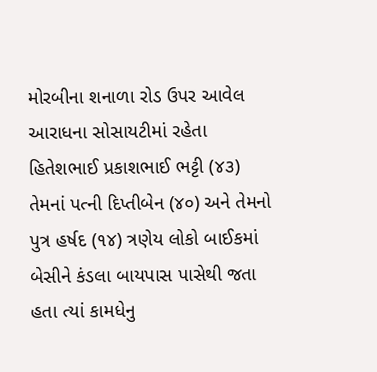મોરબીના શનાળા રોડ ઉપર આવેલ આરાધના સોસાયટીમાં રહેતા હિતેશભાઈ પ્રકાશભાઈ ભટ્ટી (૪૩) તેમનાં પત્ની દિપ્તીબેન (૪૦) અને તેમનો પુત્ર હર્ષદ (૧૪) ત્રણેય લોકો બાઈકમાં બેસીને કંડલા બાયપાસ પાસેથી જતા હતા ત્યાં કામધેનુ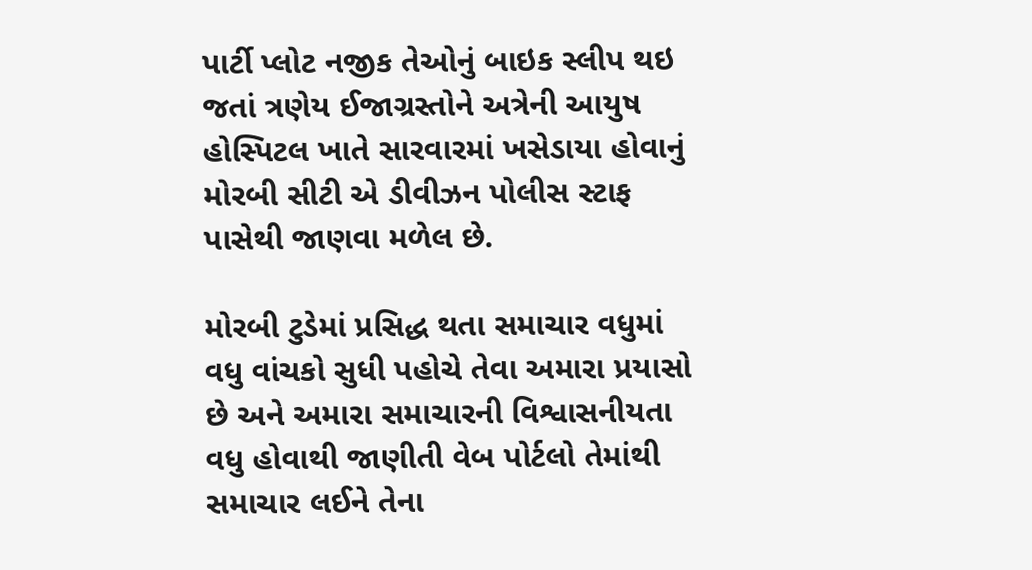પાર્ટી પ્લોટ નજીક તેઓનું બાઇક સ્લીપ થઇ જતાં ત્રણેય ઈજાગ્રસ્તોને અત્રેની આયુષ હોસ્પિટલ ખાતે સારવારમાં ખસેડાયા હોવાનું મોરબી સીટી એ ડીવીઝન પોલીસ સ્ટાફ પાસેથી જાણવા મળેલ છે.

મોરબી ટુડેમાં પ્રસિદ્ધ થતા સમાચાર વધુમાં વધુ વાંચકો સુધી પહોચે તેવા અમારા પ્રયાસો છે અને અમારા સમાચારની વિશ્વાસનીયતા વધુ હોવાથી જાણીતી વેબ પોર્ટલો તેમાંથી સમાચાર લઈને તેના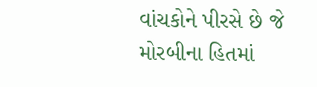વાંચકોને પીરસે છે જે મોરબીના હિતમાં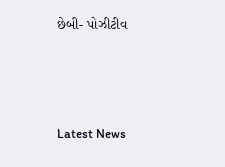છેબી- પોઝીટીવ






Latest News